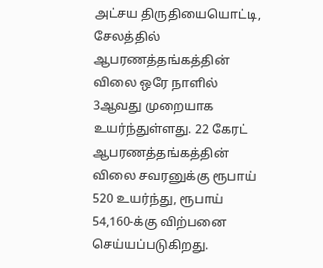அட்சய திருதியையொட்டி, சேலத்தில் ஆபரணத்தங்கத்தின் விலை ஒரே நாளில் 3ஆவது முறையாக உயர்ந்துள்ளது. 22 கேரட் ஆபரணத்தங்கத்தின் விலை சவரனுக்கு ரூபாய் 520 உயர்ந்து, ரூபாய் 54,160-க்கு விற்பனை செய்யப்படுகிறது.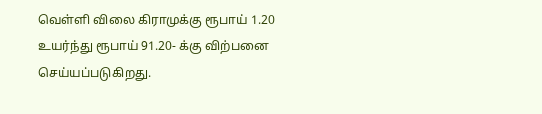வெள்ளி விலை கிராமுக்கு ரூபாய் 1.20 உயர்ந்து ரூபாய் 91.20- க்கு விற்பனை செய்யப்படுகிறது.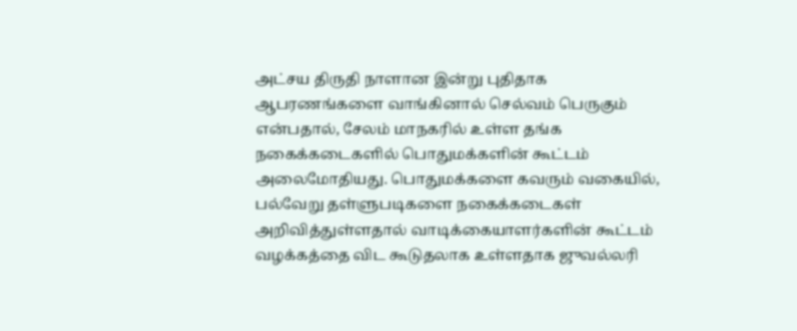அட்சய திருதி நாளான இன்று புதிதாக ஆபரணங்களை வாங்கினால் செல்வம் பெருகும் என்பதால், சேலம் மாநகரில் உள்ள தங்க நகைக்கடைகளில் பொதுமக்களின் கூட்டம் அலைமோதியது. பொதுமக்களை கவரும் வகையில், பல்வேறு தள்ளுபடிகளை நகைக்கடைகள் அறிவித்துள்ளதால் வாடிக்கையாளர்களின் கூட்டம் வழக்கத்தை விட கூடுதலாக உள்ளதாக ஜுவல்லரி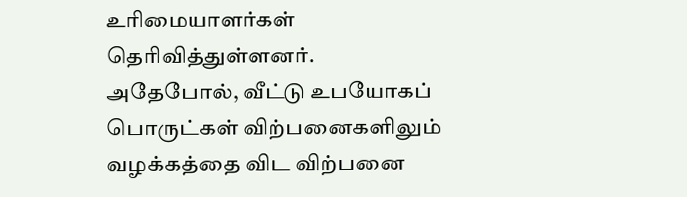உரிமையாளர்கள் தெரிவித்துள்ளனர்.
அதேபோல், வீட்டு உபயோகப் பொருட்கள் விற்பனைகளிலும் வழக்கத்தை விட விற்பனை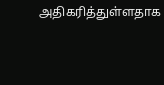அதிகரித்துள்ளதாக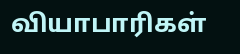வியாபாரிகள்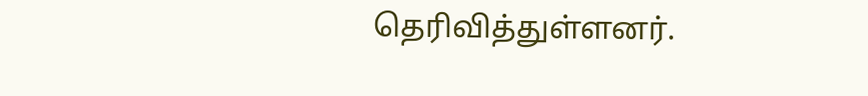தெரிவித்துள்ளனர்.